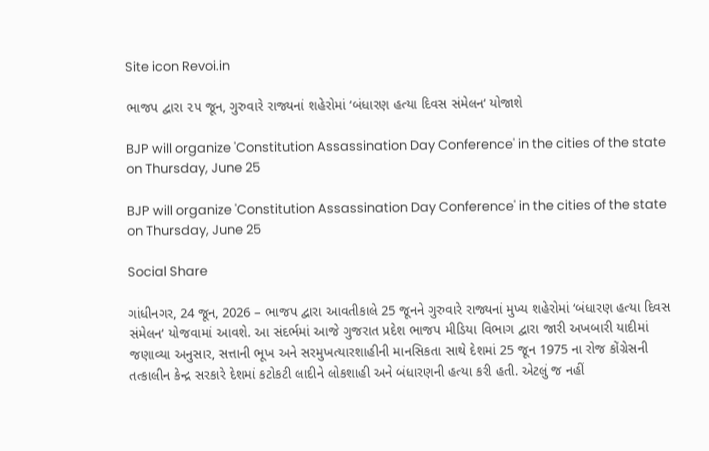Site icon Revoi.in

ભાજપ દ્વારા ૨૫ જૂન, ગુરુવારે રાજ્યનાં શહેરોમાં ‘બંધારણ હત્યા દિવસ સંમેલન‘ યોજાશે

BJP will organize 'Constitution Assassination Day Conference' in the cities of the state on Thursday, June 25

BJP will organize 'Constitution Assassination Day Conference' in the cities of the state on Thursday, June 25

Social Share

ગાંધીનગર, 24 જૂન, 2026 – ભાજપ દ્વારા આવતીકાલે 25 જૂનને ગુરુવારે રાજ્યનાં મુખ્ય શહેરોમાં ‘બંધારણ હત્યા દિવસ સંમેલન‘ યોજવામાં આવશે. આ સંદર્ભમાં આજે ગુજરાત પ્રદેશ ભાજપ મીડિયા વિભાગ દ્વારા જારી અખબારી યાદીમાં જણાવ્યા અનુસાર, સત્તાની ભૂખ અને સરમુખત્યારશાહીની માનસિકતા સાથે દેશમાં 25 જૂન 1975 ના રોજ કોંગ્રેસની તત્કાલીન કેન્દ્ર સરકારે દેશમાં કટોકટી લાદીને લોકશાહી અને બંધારણની હત્યા કરી હતી. એટલું જ નહીં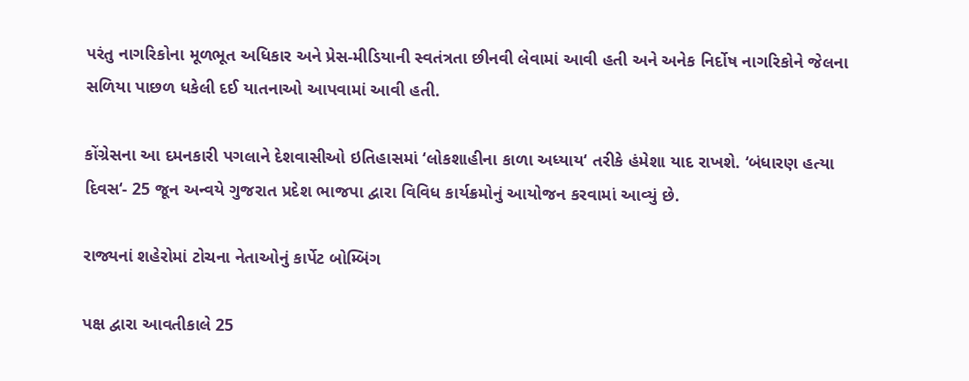પરંતુ નાગરિકોના મૂળભૂત અધિકાર અને પ્રેસ-મીડિયાની સ્વતંત્રતા છીનવી લેવામાં આવી હતી અને અનેક નિર્દોષ નાગરિકોને જેલના સળિયા પાછળ ધકેલી દઈ યાતનાઓ આપવામાં આવી હતી.

કોંગ્રેસના આ દમનકારી પગલાને દેશવાસીઓ ઇતિહાસમાં ‘લોકશાહીના કાળા અધ્યાય‘ તરીકે હંમેશા યાદ રાખશે. ‘બંધારણ હત્યા દિવસ‘- 25 જૂન અન્વયે ગુજરાત પ્રદેશ ભાજપા દ્વારા વિવિધ કાર્યક્રમોનું આયોજન કરવામાં આવ્યું છે.

રાજ્યનાં શહેરોમાં ટોચના નેતાઓનું કાર્પેટ બોમ્બિંગ

પક્ષ દ્વારા આવતીકાલે 25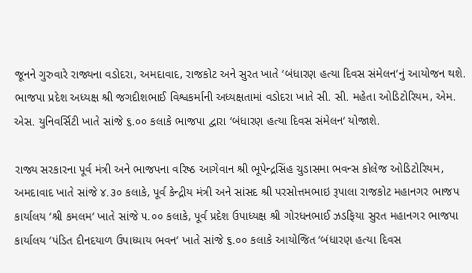જૂનને ગુરુવારે રાજ્યના વડોદરા, અમદાવાદ, રાજકોટ અને સુરત ખાતે ‘બંધારણ હત્યા દિવસ સંમેલન‘નું આયોજન થશે. ભાજપા પ્રદેશ અધ્યક્ષ શ્રી જગદીશભાઈ વિશ્વકર્માની અધ્યક્ષતામાં વડોદરા ખાતે સી. સી. મહેતા ઓડિટોરિયમ, એમ. એસ. યુનિવર્સિટી ખાતે સાંજે ૬.૦૦ કલાકે ભાજપા દ્વારા ‘બંધારણ હત્યા દિવસ સંમેલન‘ યોજાશે.

રાજ્ય સરકારના પૂર્વ મંત્રી અને ભાજપના વરિષ્ઠ આગેવાન શ્રી ભૂપેન્દ્રસિંહ ચુડાસમા ભવન્સ કોલેજ ઓડિટોરિયમ, અમદાવાદ ખાતે સાંજે ૪.૩૦ કલાકે, પૂર્વ કેન્દ્રીય મંત્રી અને સાંસદ શ્રી પરસોત્તમભાઇ રૂપાલા રાજકોટ મહાનગર ભાજપ કાર્યાલય ‘શ્રી કમલમ‘ ખાતે સાંજે ૫.૦૦ કલાકે, પૂર્વ પ્રદેશ ઉપાધ્યક્ષ શ્રી ગોરધનભાઈ ઝડફિયા સુરત મહાનગર ભાજપા કાર્યાલય ‘પંડિત દીનદયાળ ઉપાધ્યાય ભવન‘ ખાતે સાંજે ૬.૦૦ કલાકે આયોજિત ‘બંધારણ હત્યા દિવસ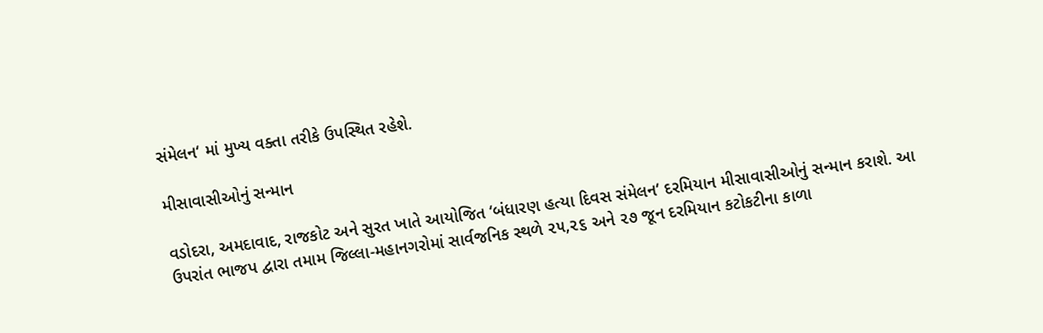સંમેલન‘ માં મુખ્ય વક્તા તરીકે ઉપસ્થિત રહેશે.

મીસાવાસીઓનું સન્માન

વડોદરા, અમદાવાદ, રાજકોટ અને સુરત ખાતે આયોજિત ‘બંધારણ હત્યા દિવસ સંમેલન‘ દરમિયાન મીસાવાસીઓનું સન્માન કરાશે. આ ઉપરાંત ભાજપ દ્વારા તમામ જિલ્લા-મહાનગરોમાં સાર્વજનિક સ્થળે ૨૫,૨૬ અને ૨૭ જૂન દરમિયાન કટોકટીના કાળા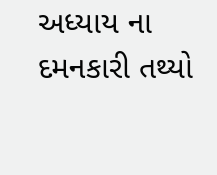અધ્યાય ના દમનકારી તથ્યો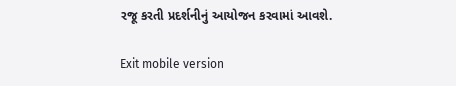રજૂ કરતી પ્રદર્શનીનું આયોજન કરવામાં આવશે.

Exit mobile version